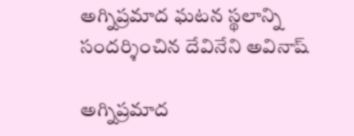అగ్నిప్రమాద ఘటన స్థలాన్ని సందర్శించిన దేవినేని అవినాష్

అగ్నిప్రమాద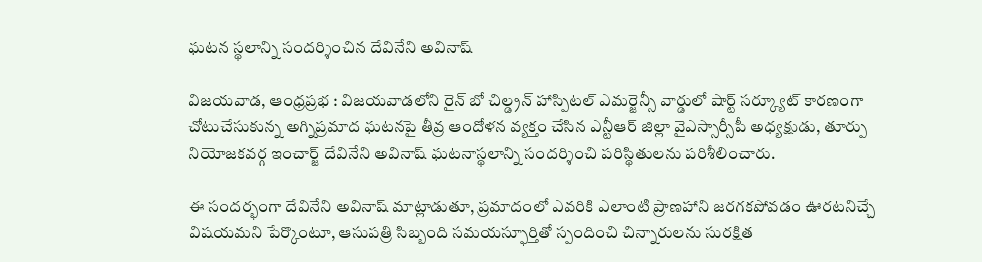ఘటన స్థలాన్ని సందర్శించిన దేవినేని అవినాష్

విజయవాడ, ఆంధ్రప్రభ : విజయవాడలోని రైన్ బో చిల్డ్రన్ హాస్పిటల్ ఎమర్జెన్సీ వార్డులో షార్ట్ సర్క్యూట్ కారణంగా చోటుచేసుకున్న అగ్నిప్రమాద ఘటనపై తీవ్ర ఆందోళన వ్యక్తం చేసిన ఎన్టీఆర్ జిల్లా వైఎస్సార్సీపీ అధ్యక్షుడు, తూర్పు నియోజకవర్గ ఇంచార్జ్ దేవినేని అవినాష్ ఘటనాస్థలాన్ని సందర్శించి పరిస్థితులను పరిశీలించారు.

ఈ సందర్భంగా దేవినేని అవినాష్ మాట్లాడుతూ, ప్రమాదంలో ఎవరికి ఎలాంటి ప్రాణహాని జరగకపోవడం ఊరటనిచ్చే విషయమని పేర్కొంటూ, ఆసుపత్రి సిబ్బంది సమయస్ఫూర్తితో స్పందించి చిన్నారులను సురక్షిత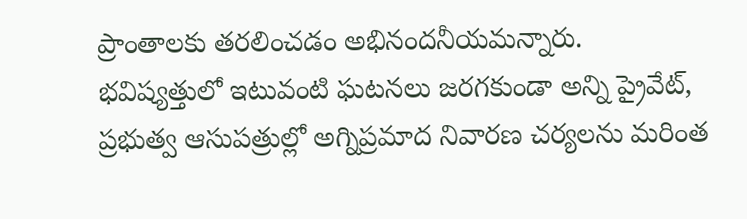ప్రాంతాలకు తరలించడం అభినందనీయమన్నారు. భవిష్యత్తులో ఇటువంటి ఘటనలు జరగకుండా అన్ని ప్రైవేట్, ప్రభుత్వ ఆసుపత్రుల్లో అగ్నిప్రమాద నివారణ చర్యలను మరింత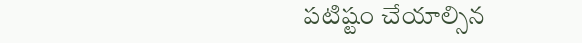పటిష్టం చేయాల్సిన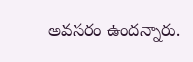అవసరం ఉందన్నారు.